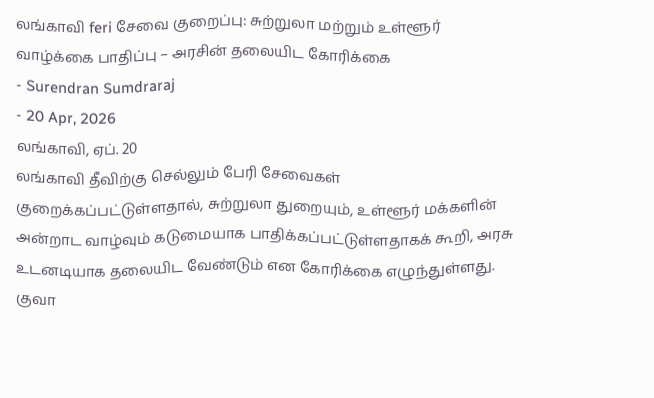லங்காவி feri சேவை குறைப்பு: சுற்றுலா மற்றும் உள்ளூர் வாழ்க்கை பாதிப்பு – அரசின் தலையிட கோரிக்கை
- Surendran Sumdraraj
- 20 Apr, 2026
லங்காவி, ஏப். 20
லங்காவி தீவிற்கு செல்லும் பேரி சேவைகள் குறைக்கப்பட்டுள்ளதால், சுற்றுலா துறையும், உள்ளூர் மக்களின் அன்றாட வாழ்வும் கடுமையாக பாதிக்கப்பட்டுள்ளதாகக் கூறி, அரசு உடனடியாக தலையிட வேண்டும் என கோரிக்கை எழுந்துள்ளது.
குவா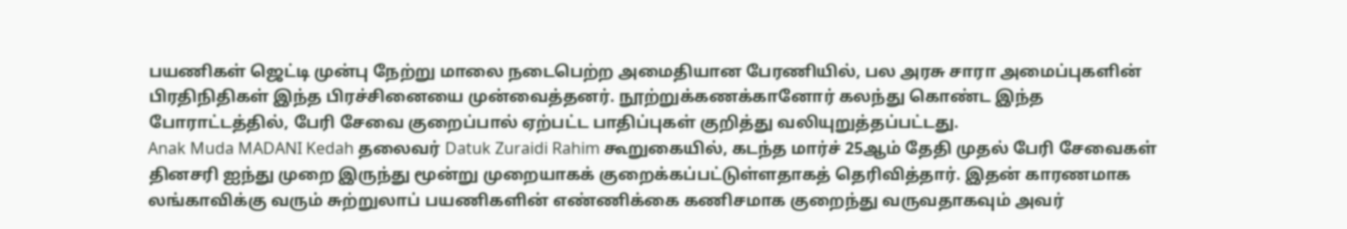பயணிகள் ஜெட்டி முன்பு நேற்று மாலை நடைபெற்ற அமைதியான பேரணியில், பல அரசு சாரா அமைப்புகளின் பிரதிநிதிகள் இந்த பிரச்சினையை முன்வைத்தனர். நூற்றுக்கணக்கானோர் கலந்து கொண்ட இந்த போராட்டத்தில், பேரி சேவை குறைப்பால் ஏற்பட்ட பாதிப்புகள் குறித்து வலியுறுத்தப்பட்டது.
Anak Muda MADANI Kedah தலைவர் Datuk Zuraidi Rahim கூறுகையில், கடந்த மார்ச் 25ஆம் தேதி முதல் பேரி சேவைகள் தினசரி ஐந்து முறை இருந்து மூன்று முறையாகக் குறைக்கப்பட்டுள்ளதாகத் தெரிவித்தார். இதன் காரணமாக லங்காவிக்கு வரும் சுற்றுலாப் பயணிகளின் எண்ணிக்கை கணிசமாக குறைந்து வருவதாகவும் அவர்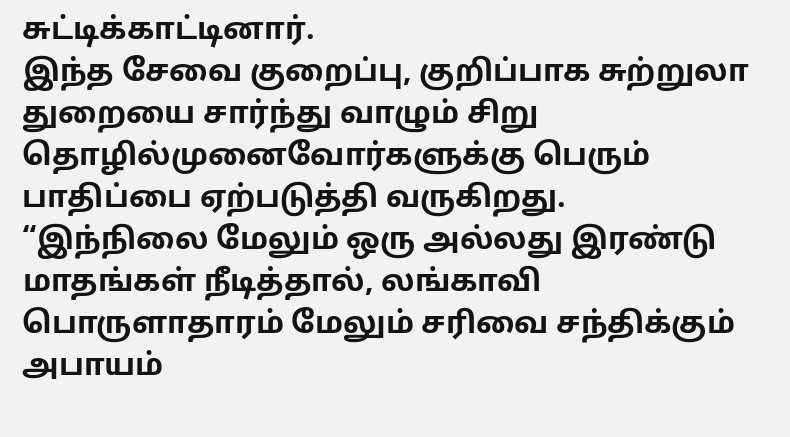சுட்டிக்காட்டினார்.
இந்த சேவை குறைப்பு, குறிப்பாக சுற்றுலா துறையை சார்ந்து வாழும் சிறு தொழில்முனைவோர்களுக்கு பெரும் பாதிப்பை ஏற்படுத்தி வருகிறது. “இந்நிலை மேலும் ஒரு அல்லது இரண்டு மாதங்கள் நீடித்தால், லங்காவி பொருளாதாரம் மேலும் சரிவை சந்திக்கும் அபாயம்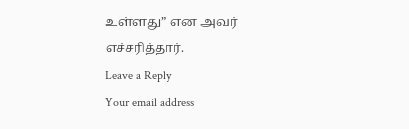உள்ளது” என அவர் எச்சரித்தார்.
Leave a Reply
Your email address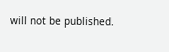will not be published.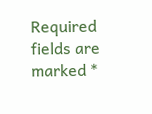Required fields are marked *